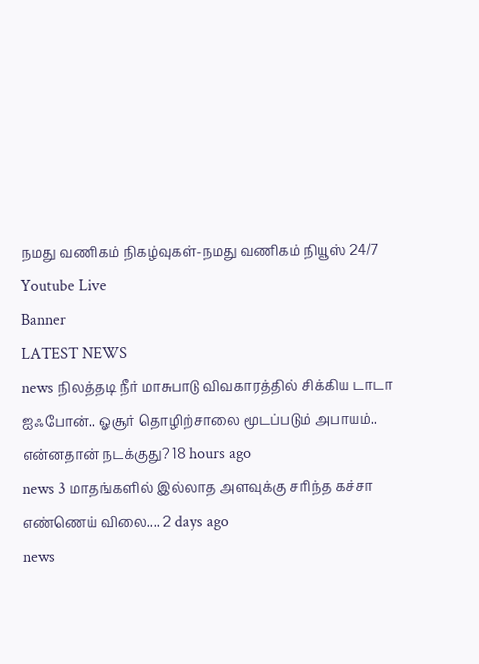நமது வணிகம் நிகழ்வுகள்-நமது வணிகம் நியூஸ் 24/7
Youtube Live
Banner
LATEST NEWS
news நிலத்தடி நீர் மாசுபாடு விவகாரத்தில் சிக்கிய டாடா ஐஃபோன்.. ஓசூர் தொழிற்சாலை மூடப்படும் அபாயம்.. என்னதான் நடக்குது? 18 hours ago
news 3 மாதங்களில் இல்லாத அளவுக்கு சரிந்த கச்சா எண்ணெய் விலை.... 2 days ago
news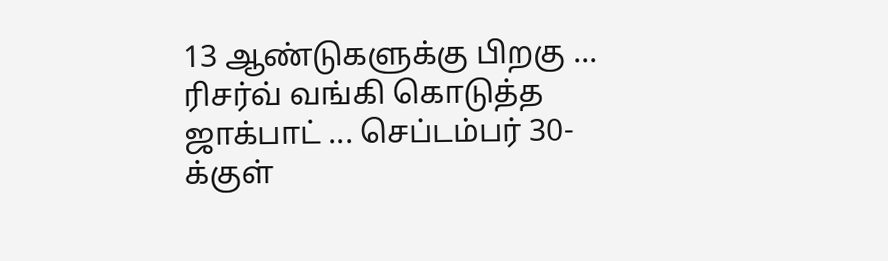13 ஆண்டுகளுக்கு பிறகு ... ரிசர்வ் வங்கி கொடுத்த ஜாக்பாட் ... செப்டம்பர் 30-க்குள்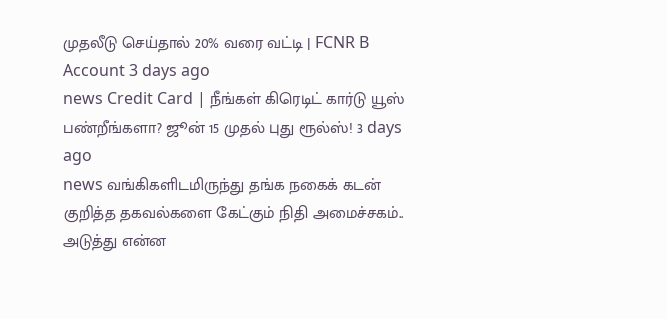முதலீடு செய்தால் 20% வரை வட்டி | FCNR B Account 3 days ago
news Credit Card | நீங்கள் கிரெடிட் கார்டு யூஸ் பண்றீங்களா? ஜூன் 15 முதல் புது ரூல்ஸ்! 3 days ago
news வங்கிகளிடமிருந்து தங்க நகைக் கடன் குறித்த தகவல்களை கேட்கும் நிதி அமைச்சகம்.. அடுத்து என்ன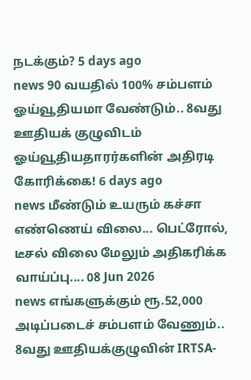நடக்கும்? 5 days ago
news 90 வயதில் 100% சம்பளம் ஓய்வூதியமா வேண்டும்.. 8வது ஊதியக் குழுவிடம் ஓய்வூதியதாரர்களின் அதிரடி கோரிக்கை! 6 days ago
news மீண்டும் உயரும் கச்சா எண்ணெய் விலை... பெட்ரோல், டீசல் விலை மேலும் அதிகரிக்க வாய்ப்பு.... 08 Jun 2026
news எங்களுக்கும் ரூ.52,000 அடிப்படைச் சம்பளம் வேணும்.. 8வது ஊதியக்குழுவின் IRTSA-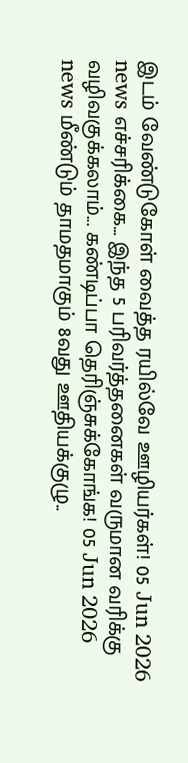இடம் வேண்டுகோள் வைத்த ரயில்வே ஊழியர்கள்! 05 Jun 2026
news எச்சரிக்கை... இந்த 5 பரிவர்த்தனைகள் வருமான வரிக்கு வழிவகுக்கலாம்... கண்டிப்பா தெரிஞ்சுக்கோங்க! 05 Jun 2026
news மீண்டும் தாமதமாகும் 8வது ஊதியக்குழு..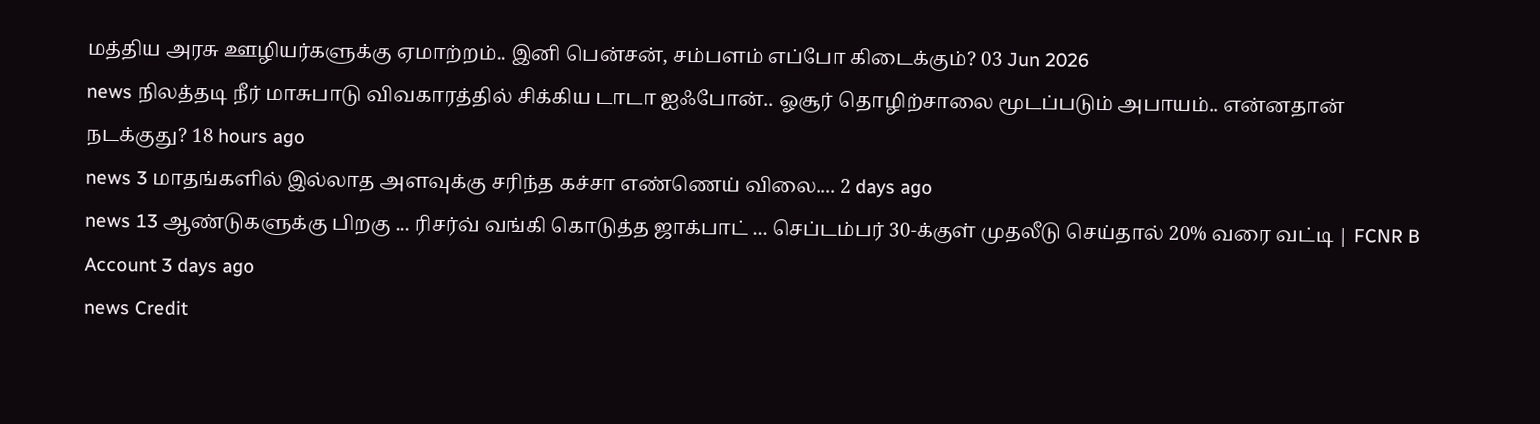மத்திய அரசு ஊழியர்களுக்கு ஏமாற்றம்.. இனி பென்சன், சம்பளம் எப்போ கிடைக்கும்? 03 Jun 2026
news நிலத்தடி நீர் மாசுபாடு விவகாரத்தில் சிக்கிய டாடா ஐஃபோன்.. ஓசூர் தொழிற்சாலை மூடப்படும் அபாயம்.. என்னதான் நடக்குது? 18 hours ago
news 3 மாதங்களில் இல்லாத அளவுக்கு சரிந்த கச்சா எண்ணெய் விலை.... 2 days ago
news 13 ஆண்டுகளுக்கு பிறகு ... ரிசர்வ் வங்கி கொடுத்த ஜாக்பாட் ... செப்டம்பர் 30-க்குள் முதலீடு செய்தால் 20% வரை வட்டி | FCNR B Account 3 days ago
news Credit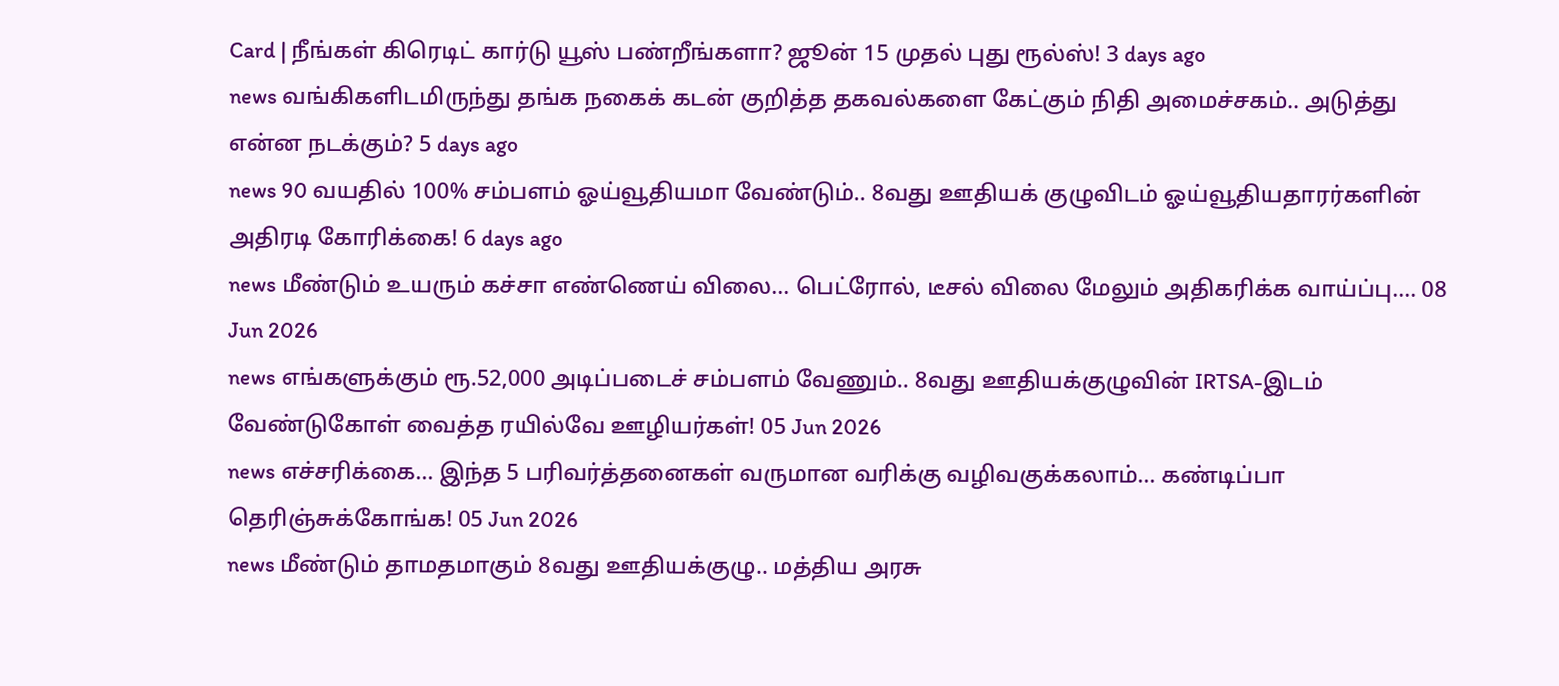Card | நீங்கள் கிரெடிட் கார்டு யூஸ் பண்றீங்களா? ஜூன் 15 முதல் புது ரூல்ஸ்! 3 days ago
news வங்கிகளிடமிருந்து தங்க நகைக் கடன் குறித்த தகவல்களை கேட்கும் நிதி அமைச்சகம்.. அடுத்து என்ன நடக்கும்? 5 days ago
news 90 வயதில் 100% சம்பளம் ஓய்வூதியமா வேண்டும்.. 8வது ஊதியக் குழுவிடம் ஓய்வூதியதாரர்களின் அதிரடி கோரிக்கை! 6 days ago
news மீண்டும் உயரும் கச்சா எண்ணெய் விலை... பெட்ரோல், டீசல் விலை மேலும் அதிகரிக்க வாய்ப்பு.... 08 Jun 2026
news எங்களுக்கும் ரூ.52,000 அடிப்படைச் சம்பளம் வேணும்.. 8வது ஊதியக்குழுவின் IRTSA-இடம் வேண்டுகோள் வைத்த ரயில்வே ஊழியர்கள்! 05 Jun 2026
news எச்சரிக்கை... இந்த 5 பரிவர்த்தனைகள் வருமான வரிக்கு வழிவகுக்கலாம்... கண்டிப்பா தெரிஞ்சுக்கோங்க! 05 Jun 2026
news மீண்டும் தாமதமாகும் 8வது ஊதியக்குழு.. மத்திய அரசு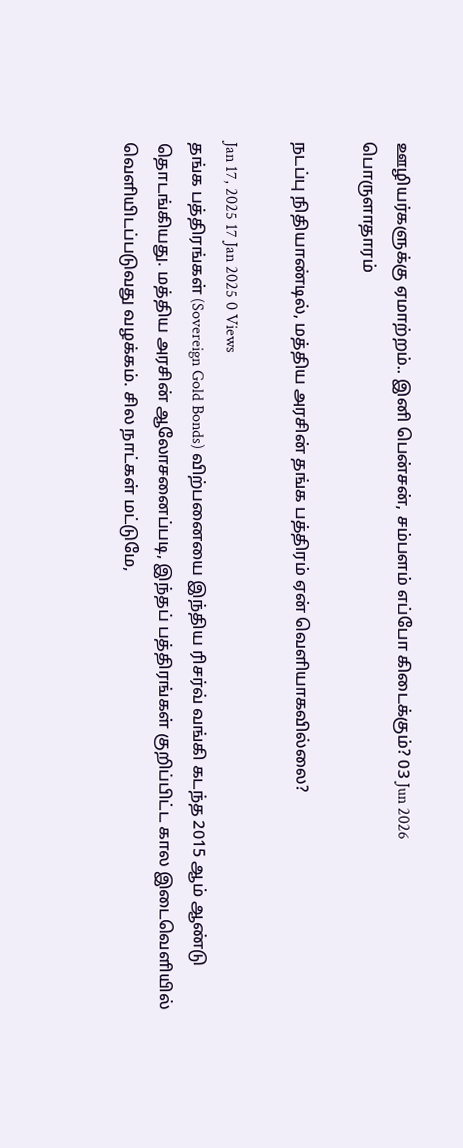ஊழியர்களுக்கு ஏமாற்றம்.. இனி பென்சன், சம்பளம் எப்போ கிடைக்கும்? 03 Jun 2026
பொருளாதாரம்

நடப்பு நிதியாண்டில், மத்திய அரசின் தங்க பத்திரம் ஏன் வெளியாகவில்லை?

Jan 17, 2025 17 Jan 2025 0 Views
தங்க பத்திரங்கள் (Sovereign Gold Bonds) விற்பனையை இந்திய ரிசர்வ் வங்கி கடந்த 2015 ஆம் ஆண்டு தொடங்கியது. மத்திய அரசின் ஆலோசனைப்படி, இந்தப் பத்திரங்கள் குறிப்பிட்ட கால இடைவெளியில் வெளியிடப்படுவது வழக்கம். சில நாட்கள் மட்டுமே,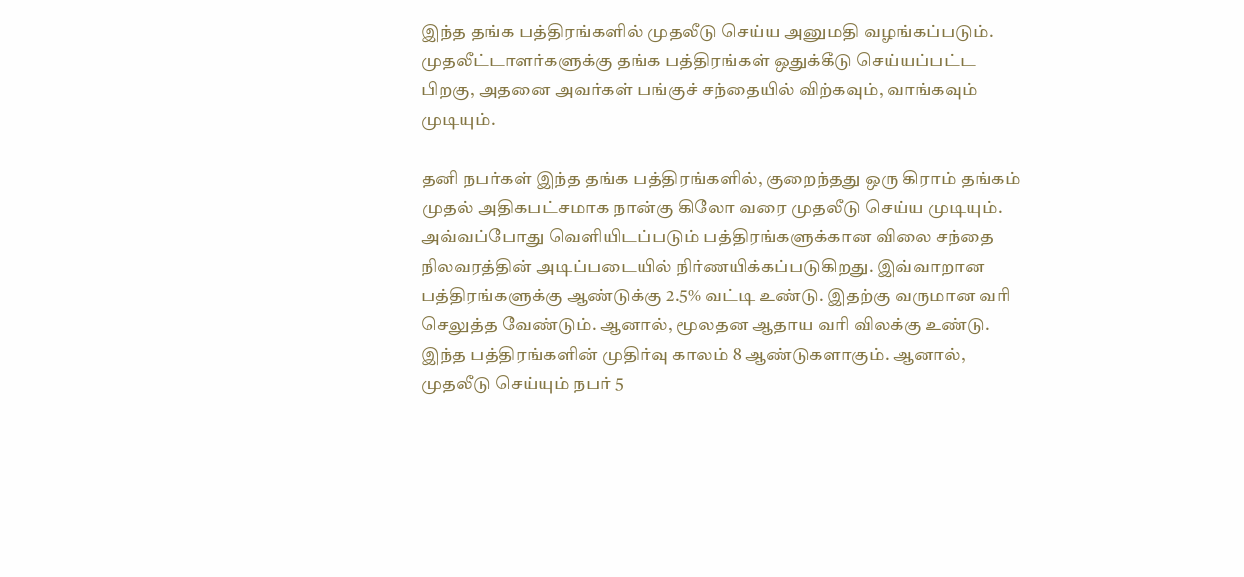இந்த தங்க பத்திரங்களில் முதலீடு செய்ய அனுமதி வழங்கப்படும். முதலீட்டாளர்களுக்கு தங்க பத்திரங்கள் ஒதுக்கீடு செய்யப்பட்ட பிறகு, அதனை அவர்கள் பங்குச் சந்தையில் விற்கவும், வாங்கவும் முடியும்.

தனி நபர்கள் இந்த தங்க பத்திரங்களில், குறைந்தது ஒரு கிராம் தங்கம் முதல் அதிகபட்சமாக நான்கு கிலோ வரை முதலீடு செய்ய முடியும். அவ்வப்போது வெளியிடப்படும் பத்திரங்களுக்கான விலை சந்தை நிலவரத்தின் அடிப்படையில் நிர்ணயிக்கப்படுகிறது. இவ்வாறான பத்திரங்களுக்கு ஆண்டுக்கு 2.5% வட்டி உண்டு. இதற்கு வருமான வரி செலுத்த வேண்டும். ஆனால், மூலதன ஆதாய வரி விலக்கு உண்டு. இந்த பத்திரங்களின் முதிர்வு காலம் 8 ஆண்டுகளாகும். ஆனால், முதலீடு செய்யும் நபர் 5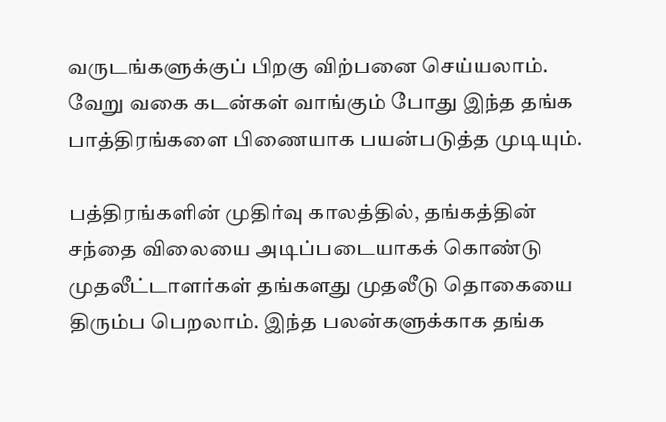வருடங்களுக்குப் பிறகு விற்பனை செய்யலாம். வேறு வகை கடன்கள் வாங்கும் போது இந்த தங்க பாத்திரங்களை பிணையாக பயன்படுத்த முடியும்.

பத்திரங்களின் முதிர்வு காலத்தில், தங்கத்தின் சந்தை விலையை அடிப்படையாகக் கொண்டு முதலீட்டாளர்கள் தங்களது முதலீடு தொகையை திரும்ப பெறலாம். இந்த பலன்களுக்காக தங்க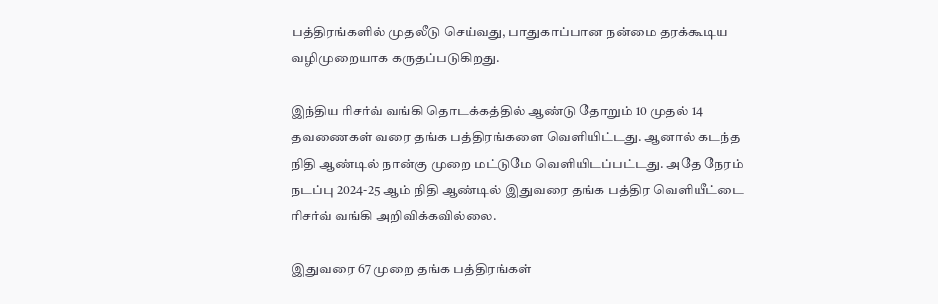பத்திரங்களில் முதலீடு செய்வது, பாதுகாப்பான நன்மை தரக்கூடிய வழிமுறையாக கருதப்படுகிறது.

இந்திய ரிசர்வ் வங்கி தொடக்கத்தில் ஆண்டு தோறும் 10 முதல் 14 தவணைகள் வரை தங்க பத்திரங்களை வெளியிட்டது. ஆனால் கடந்த நிதி ஆண்டில் நான்கு முறை மட்டுமே வெளியிடப்பட்டது. அதே நேரம் நடப்பு 2024-25 ஆம் நிதி ஆண்டில் இதுவரை தங்க பத்திர வெளியீட்டை ரிசர்வ் வங்கி அறிவிக்கவில்லை.

இதுவரை 67 முறை தங்க பத்திரங்கள்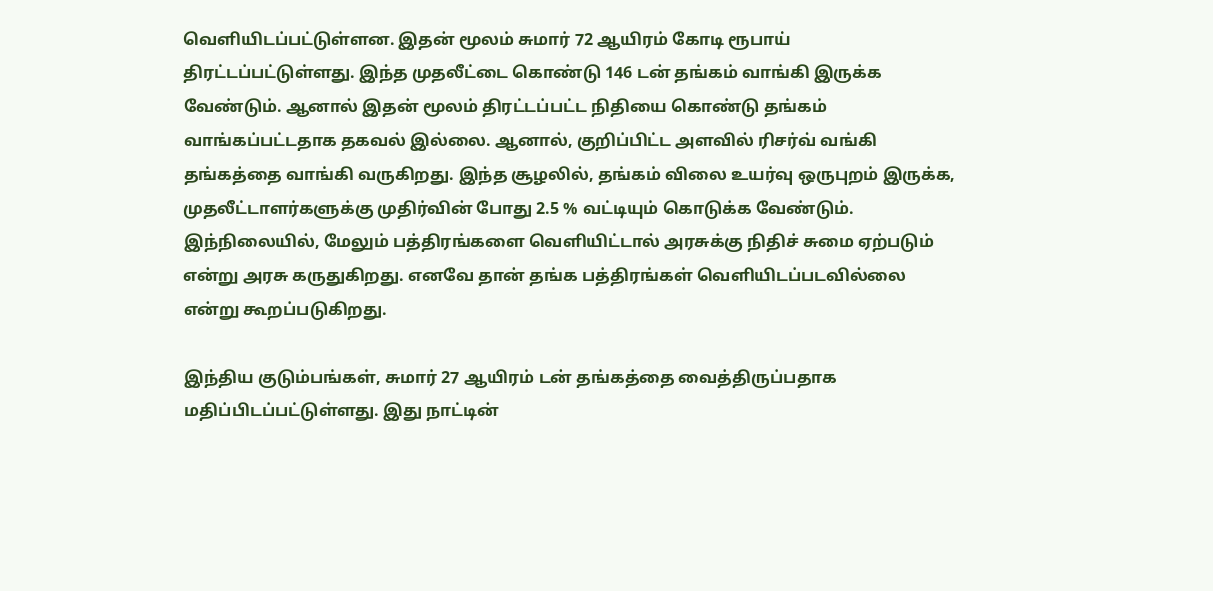வெளியிடப்பட்டுள்ளன. இதன் மூலம் சுமார் 72 ஆயிரம் கோடி ரூபாய் திரட்டப்பட்டுள்ளது. இந்த முதலீட்டை கொண்டு 146 டன் தங்கம் வாங்கி இருக்க வேண்டும். ஆனால் இதன் மூலம் திரட்டப்பட்ட நிதியை கொண்டு தங்கம் வாங்கப்பட்டதாக தகவல் இல்லை. ஆனால், குறிப்பிட்ட அளவில் ரிசர்வ் வங்கி தங்கத்தை வாங்கி வருகிறது. இந்த சூழலில், தங்கம் விலை உயர்வு ஒருபுறம் இருக்க, முதலீட்டாளர்களுக்கு முதிர்வின் போது 2.5 % வட்டியும் கொடுக்க வேண்டும். இந்நிலையில், மேலும் பத்திரங்களை வெளியிட்டால் அரசுக்கு நிதிச் சுமை ஏற்படும் என்று அரசு கருதுகிறது. எனவே தான் தங்க பத்திரங்கள் வெளியிடப்படவில்லை என்று கூறப்படுகிறது.

இந்திய குடும்பங்கள், சுமார் 27 ஆயிரம் டன் தங்கத்தை வைத்திருப்பதாக மதிப்பிடப்பட்டுள்ளது. இது நாட்டின்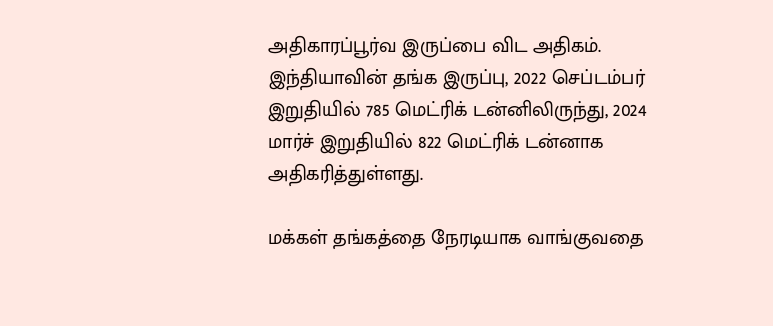அதிகாரப்பூர்வ இருப்பை விட அதிகம். இந்தியாவின் தங்க இருப்பு, 2022 செப்டம்பர் இறுதியில் 785 மெட்ரிக் டன்னிலிருந்து, 2024 மார்ச் இறுதியில் 822 மெட்ரிக் டன்னாக அதிகரித்துள்ளது.

மக்கள் தங்கத்தை நேரடியாக வாங்குவதை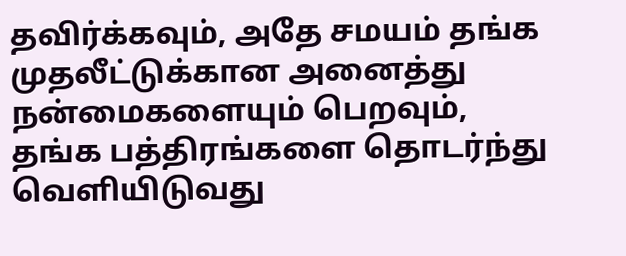தவிர்க்கவும், அதே சமயம் தங்க முதலீட்டுக்கான அனைத்து நன்மைகளையும் பெறவும், தங்க பத்திரங்களை தொடர்ந்து வெளியிடுவது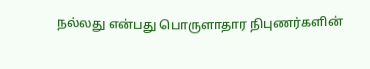நல்லது என்பது பொருளாதார நிபுணர்களின்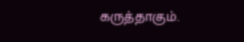கருத்தாகும்.